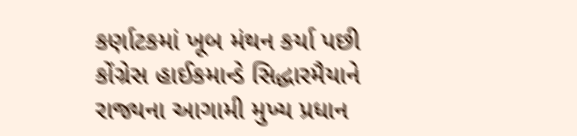કર્ણાટકમાં ખૂબ મંથન કર્યા પછી કોંગ્રેસ હાઈકમાન્ડે સિદ્ધારમૈયાને રાજ્યના આગામી મુખ્ય પ્રધાન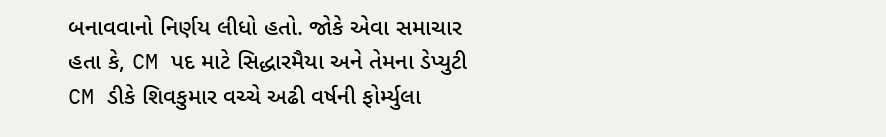બનાવવાનો નિર્ણય લીધો હતો. જોકે એવા સમાચાર હતા કે, CM પદ માટે સિદ્ધારમૈયા અને તેમના ડેપ્યુટી CM ડીકે શિવકુમાર વચ્ચે અઢી વર્ષની ફોર્મ્યુલા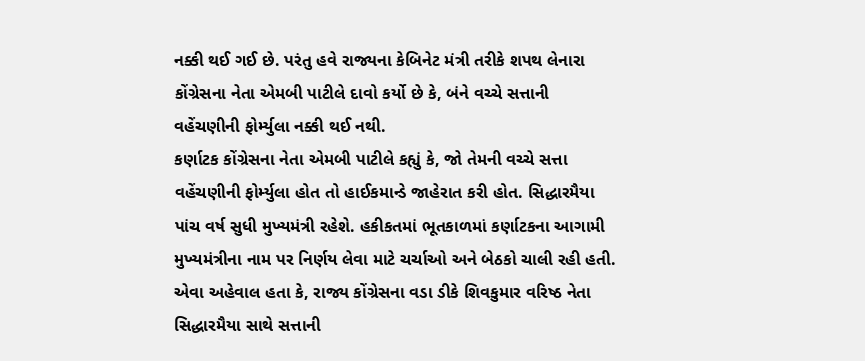નક્કી થઈ ગઈ છે. પરંતુ હવે રાજ્યના કેબિનેટ મંત્રી તરીકે શપથ લેનારા કોંગ્રેસના નેતા એમબી પાટીલે દાવો કર્યો છે કે, બંને વચ્ચે સત્તાની વહેંચણીની ફોર્મ્યુલા નક્કી થઈ નથી.
કર્ણાટક કોંગ્રેસના નેતા એમબી પાટીલે કહ્યું કે, જો તેમની વચ્ચે સત્તા વહેંચણીની ફોર્મ્યુલા હોત તો હાઈકમાન્ડે જાહેરાત કરી હોત. સિદ્ધારમૈયા પાંચ વર્ષ સુધી મુખ્યમંત્રી રહેશે. હકીકતમાં ભૂતકાળમાં કર્ણાટકના આગામી મુખ્યમંત્રીના નામ પર નિર્ણય લેવા માટે ચર્ચાઓ અને બેઠકો ચાલી રહી હતી. એવા અહેવાલ હતા કે, રાજ્ય કોંગ્રેસના વડા ડીકે શિવકુમાર વરિષ્ઠ નેતા સિદ્ધારમૈયા સાથે સત્તાની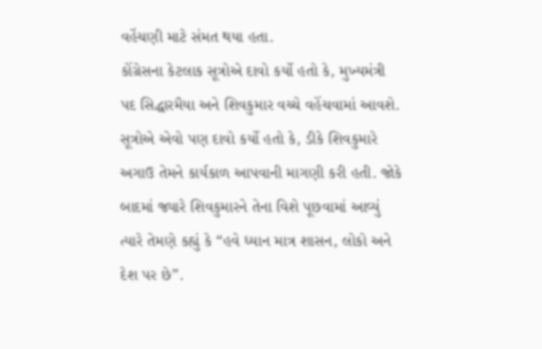વહેંચણી માટે સંમત થયા હતા.
કોંગ્રેસના કેટલાક સૂત્રોએ દાવો કર્યો હતો કે, મુખ્યમંત્રી પદ સિદ્ધારમૈયા અને શિવકુમાર વચ્ચે વહેંચવામાં આવશે. સૂત્રોએ એવો પણ દાવો કર્યો હતો કે, ડીકે શિવકુમારે અગાઉ તેમને કાર્યકાળ આપવાની માગણી કરી હતી. જોકે બાદમાં જ્યારે શિવકુમારને તેના વિશે પૂછવામાં આવ્યું ત્યારે તેમણે કહ્યું કે “હવે ધ્યાન માત્ર શાસન, લોકો અને દેશ પર છે”.